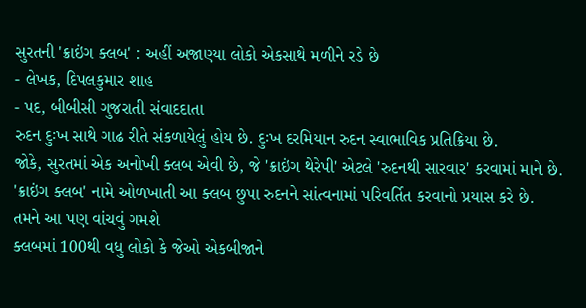સુરતની 'ક્રાઇંગ ક્લબ' : અહીં અજાણ્યા લોકો એકસાથે મળીને રડે છે
- લેખક, દિપલકુમાર શાહ
- પદ, બીબીસી ગુજરાતી સંવાદદાતા
રુદન દુઃખ સાથે ગાઢ રીતે સંકળાયેલું હોય છે. દુઃખ દરમિયાન રુદન સ્વાભાવિક પ્રતિક્રિયા છે.
જોકે, સુરતમાં એક અનોખી ક્લબ એવી છે, જે 'ક્રાઇંગ થેરેપી' એટલે 'રુદનથી સારવાર' કરવામાં માને છે.
'ક્રાઇંગ ક્લબ' નામે ઓળખાતી આ ક્લબ છુપા રુદનને સાંત્વનામાં પરિવર્તિત કરવાનો પ્રયાસ કરે છે.
તમને આ પણ વાંચવું ગમશે
ક્લબમાં 100થી વધુ લોકો કે જેઓ એકબીજાને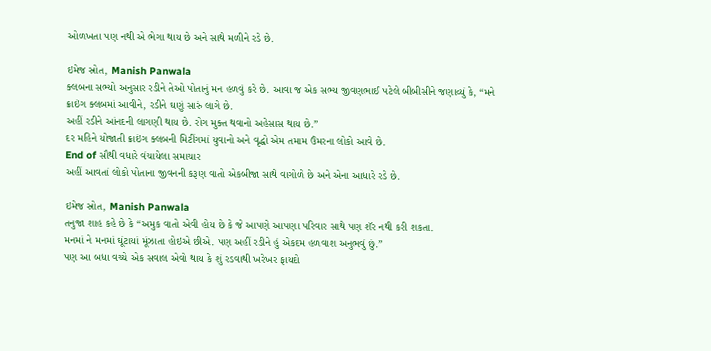ઓળખતા પણ નથી એ ભેગા થાય છે અને સાથે મળીને રડે છે.

ઇમેજ સ્રોત, Manish Panwala
ક્લબના સભ્યો અનુસાર રડીને તેઓ પોતાનું મન હળવું કરે છે. આવા જ એક સભ્ય જીવણભાઈ પટેલે બીબીસીને જણાવ્યું કે, “મને ક્રાઇંગ ક્લબમાં આવીને, રડીને ઘણું સારું લાગે છે.
અહીં રડીને આંનદની લાગણી થાય છે. રોગ મુક્ત થવાનો અહેસાસ થાય છે.”
દર મહિને યોજાતી ક્રાઇંગ ક્લબની મિટીંગમાં યુવાનો અને વૃદ્ધો એમ તમામ ઉંમરના લોકો આવે છે.
End of સૌથી વધારે વંચાયેલા સમાચાર
અહીં આવતાં લોકો પોતાના જીવનની કરૂણ વાતો એકબીજા સાથે વાગોળે છે અને એના આધારે રડે છે.

ઇમેજ સ્રોત, Manish Panwala
તનુજા શાહ કહે છે કે “અમુક વાતો એવી હોય છે કે જે આપણે આપણા પરિવાર સાથે પણ શૅર નથી કરી શકતા.
મનમાં ને મનમાં ઘૂંટાયાં મૂંઝાતા હોઇએ છીએ. પણ અહીં રડીને હું એકદમ હળવાશ અનુભવું છું.”
પણ આ બધા વચ્ચે એક સવાલ એવો થાય કે શું રડવાથી ખરેખર ફાયદો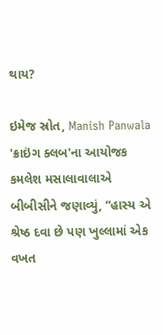થાય?

ઇમેજ સ્રોત, Manish Panwala
'ક્રાઇંગ ક્લબ'ના આયોજક કમલેશ મસાલાવાલાએ બીબીસીને જણાવ્યું, “હાસ્ય એ શ્રેષ્ઠ દવા છે પણ ખુલ્લામાં એક વખત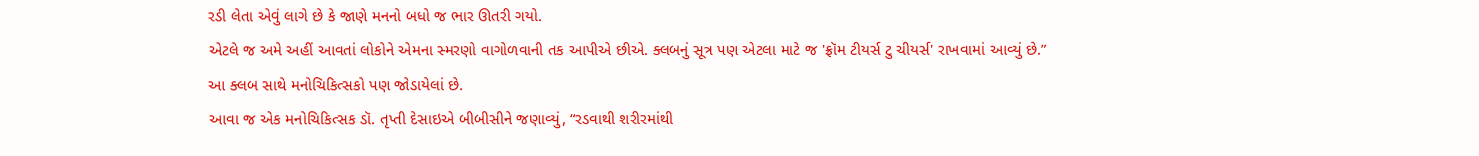રડી લેતા એવું લાગે છે કે જાણે મનનો બધો જ ભાર ઊતરી ગયો.
એટલે જ અમે અહીં આવતાં લોકોને એમના સ્મરણો વાગોળવાની તક આપીએ છીએ. ક્લબનું સૂત્ર પણ એટલા માટે જ 'ફ્રૉમ ટીયર્સ ટુ ચીયર્સ' રાખવામાં આવ્યું છે.”
આ ક્લબ સાથે મનોચિકિત્સકો પણ જોડાયેલાં છે.
આવા જ એક મનોચિકિત્સક ડૉ. તૃપ્તી દેસાઇએ બીબીસીને જણાવ્યું, “રડવાથી શરીરમાંથી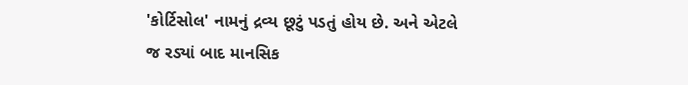'કોર્ટિસોલ' નામનું દ્રવ્ય છૂટું પડતું હોય છે. અને એટલે જ રડ્યાં બાદ માનસિક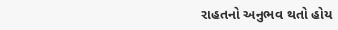રાહતનો અનુભવ થતો હોય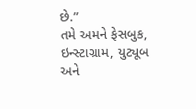છે.”
તમે અમને ફેસબુક, ઇન્સ્ટાગ્રામ, યુટ્યૂબ અને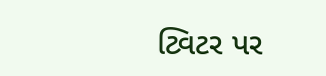ટ્વિટર પર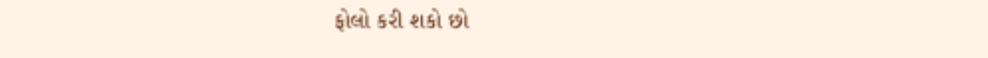ફોલો કરી શકો છો